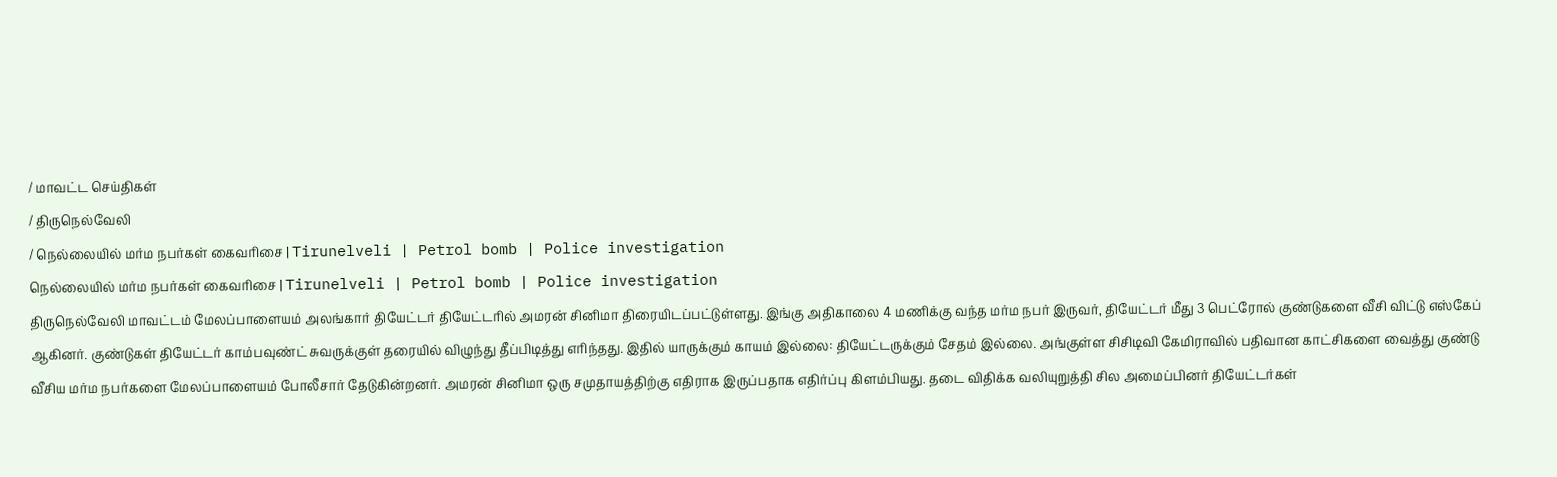/ மாவட்ட செய்திகள்
/ திருநெல்வேலி
/ நெல்லையில் மர்ம நபர்கள் கைவரிசை | Tirunelveli | Petrol bomb | Police investigation
நெல்லையில் மர்ம நபர்கள் கைவரிசை | Tirunelveli | Petrol bomb | Police investigation
திருநெல்வேலி மாவட்டம் மேலப்பாளையம் அலங்கார் தியேட்டர் தியேட்டரில் அமரன் சினிமா திரையிடப்பட்டுள்ளது. இங்கு அதிகாலை 4 மணிக்கு வந்த மர்ம நபர் இருவர், தியேட்டர் மீது 3 பெட்ரோல் குண்டுகளை வீசி விட்டு எஸ்கேப் ஆகினர். குண்டுகள் தியேட்டர் காம்பவுண்ட் சுவருக்குள் தரையில் விழுந்து தீப்பிடித்து எரிந்தது. இதில் யாருக்கும் காயம் இல்லை: தியேட்டருக்கும் சேதம் இல்லை. அங்குள்ள சிசிடிவி கேமிராவில் பதிவான காட்சிகளை வைத்து குண்டு வீசிய மர்ம நபர்களை மேலப்பாளையம் போலீசார் தேடுகின்றனர். அமரன் சினிமா ஒரு சமுதாயத்திற்கு எதிராக இருப்பதாக எதிர்ப்பு கிளம்பியது. தடை விதிக்க வலியுறுத்தி சில அமைப்பினர் தியேட்டர்கள்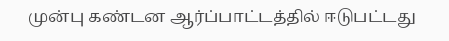முன்பு கண்டன ஆர்ப்பாட்டத்தில் ஈடுபட்டது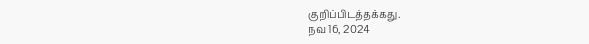குறிப்பிடத்தக்கது.
நவ 16, 2024